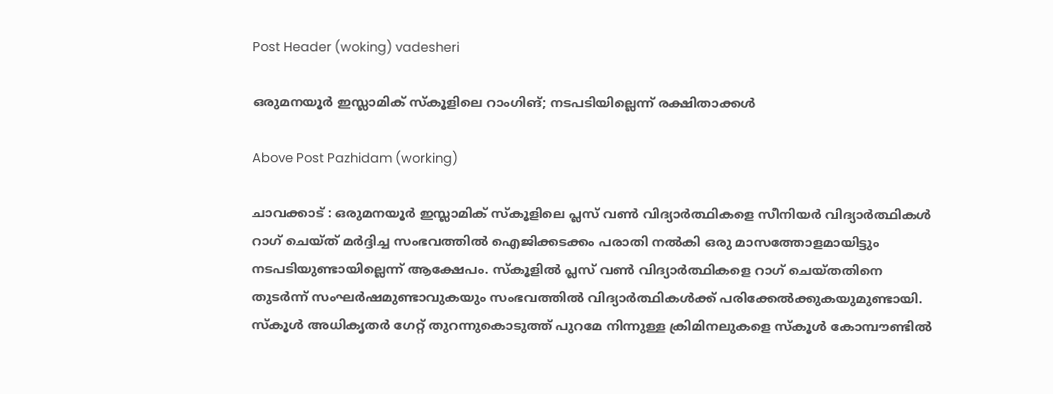Post Header (woking) vadesheri

ഒരുമനയൂര്‍ ഇസ്ലാമിക് സ്‌കൂളിലെ റാംഗിങ്; നടപടിയില്ലെന്ന് രക്ഷിതാക്കള്‍

Above Post Pazhidam (working)

ചാവക്കാട് : ഒരുമനയൂര്‍ ഇസ്ലാമിക് സ്‌കൂളിലെ പ്ലസ് വണ്‍ വിദ്യാര്‍ത്ഥികളെ സീനിയര്‍ വിദ്യാര്‍ത്ഥികള്‍ റാഗ് ചെയ്ത് മര്‍ദ്ദിച്ച സംഭവത്തില്‍ ഐജിക്കടക്കം പരാതി നല്‍കി ഒരു മാസത്തോളമായിട്ടും നടപടിയുണ്ടായില്ലെന്ന് ആക്ഷേപം. സ്‌കൂളില്‍ പ്ലസ് വണ്‍ വിദ്യാര്‍ത്ഥികളെ റാഗ് ചെയ്തതിനെ തുടര്‍ന്ന് സംഘര്‍ഷമുണ്ടാവുകയും സംഭവത്തില്‍ വിദ്യാര്‍ത്ഥികള്‍ക്ക് പരിക്കേല്‍ക്കുകയുമുണ്ടായി. സ്‌കൂള്‍ അധികൃതര്‍ ഗേറ്റ് തുറന്നുകൊടുത്ത് പുറമേ നിന്നുള്ള ക്രിമിനലുകളെ സ്‌കൂള്‍ കോമ്പൗണ്ടില്‍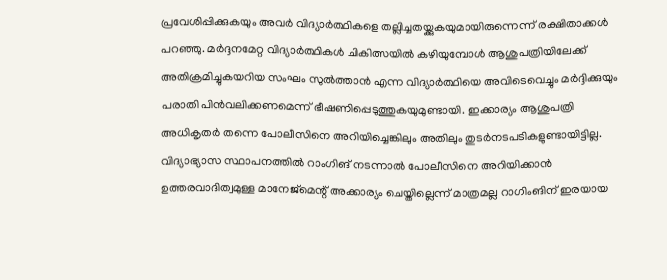പ്രവേശിപ്പിക്കുകയും അവര്‍ വിദ്യാര്‍ത്ഥികളെ തല്ലിച്ചതയ്ക്കുകയുമായിരുന്നെന്ന് രക്ഷിതാക്കള്‍ പറഞ്ഞു. മര്‍ദ്ദനമേറ്റ വിദ്യാര്‍ത്ഥികള്‍ ചികിത്സയില്‍ കഴിയുമ്പോള്‍ ആശുപത്രിയിലേക്ക് അതിക്രമിച്ചുകയറിയ സംഘം സുല്‍ത്താന്‍ എന്ന വിദ്യാര്‍ത്ഥിയെ അവിടെവെച്ചും മര്‍ദ്ദിക്കുയും പരാതി പിന്‍വലിക്കണമെന്ന് ഭീഷണിപ്പെടുത്തുകയുമുണ്ടായി. ഇക്കാര്യം ആശുപത്രി അധികൃതര്‍ തന്നെ പോലീസിനെ അറിയിച്ചെങ്കിലും അതിലും തുടര്‍നടപടികളുണ്ടായിട്ടില്ല. വിദ്യാഭ്യാസ സ്ഥാപനത്തില്‍ റാംഗിങ് നടന്നാല്‍ പോലീസിനെ അറിയിക്കാന്‍ ഉത്തരവാദിത്വമുള്ള മാനേജ്‌മെന്റ് അക്കാര്യം ചെയ്തില്ലെന്ന് മാത്രമല്ല റാഗിംങിന് ഇരയായ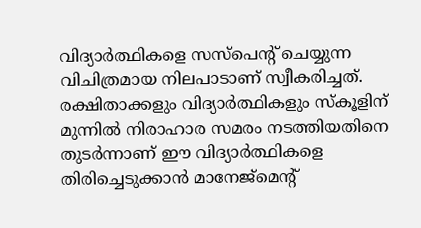വിദ്യാര്‍ത്ഥികളെ സസ്‌പെന്റ് ചെയ്യുന്ന വിചിത്രമായ നിലപാടാണ് സ്വീകരിച്ചത്. രക്ഷിതാക്കളും വിദ്യാര്‍ത്ഥികളും സ്‌കൂളിന് മുന്നില്‍ നിരാഹാര സമരം നടത്തിയതിനെ തുടര്‍ന്നാണ് ഈ വിദ്യാര്‍ത്ഥികളെ തിരിച്ചെടുക്കാന്‍ മാനേജ്‌മെന്റ്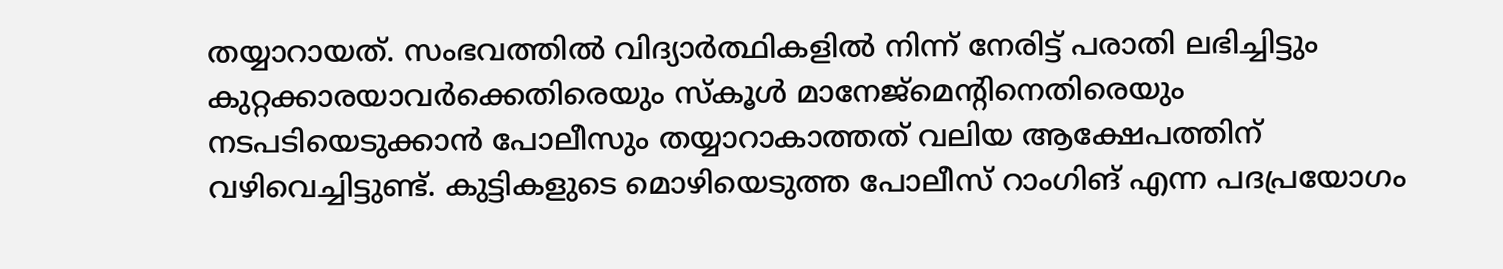തയ്യാറായത്. സംഭവത്തില്‍ വിദ്യാര്‍ത്ഥികളില്‍ നിന്ന് നേരിട്ട് പരാതി ലഭിച്ചിട്ടും കുറ്റക്കാരയാവര്‍ക്കെതിരെയും സ്‌കൂള്‍ മാനേജ്‌മെന്റിനെതിരെയും നടപടിയെടുക്കാന്‍ പോലീസും തയ്യാറാകാത്തത് വലിയ ആക്ഷേപത്തിന് വഴിവെച്ചിട്ടുണ്ട്. കുട്ടികളുടെ മൊഴിയെടുത്ത പോലീസ് റാംഗിങ് എന്ന പദപ്രയോഗം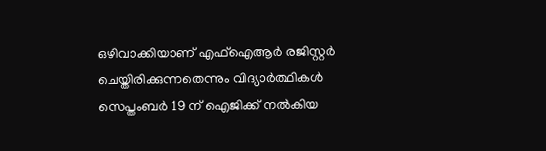ഒഴിവാക്കിയാണ് എഫ്‌ഐആര്‍ രജിസ്റ്റര്‍ ചെയ്തിരിക്കുന്നതെന്നും വിദ്യാര്‍ത്ഥികള്‍ സെപ്തംബര്‍ 19 ന് ഐജിക്ക് നല്‍കിയ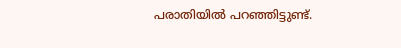പരാതിയില്‍ പറഞ്ഞിട്ടുണ്ട്.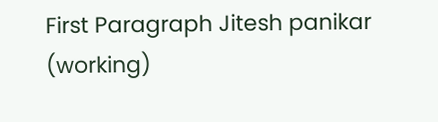First Paragraph Jitesh panikar (working)